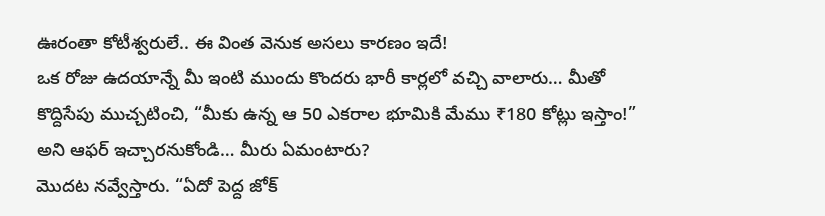ఊరంతా కోటీశ్వరులే.. ఈ వింత వెనుక అసలు కారణం ఇదే!
ఒక రోజు ఉదయాన్నే మీ ఇంటి ముందు కొందరు భారీ కార్లలో వచ్చి వాలారు… మీతో కొద్దిసేపు ముచ్చటించి, “మీకు ఉన్న ఆ 50 ఎకరాల భూమికి మేము ₹180 కోట్లు ఇస్తాం!” అని ఆఫర్ ఇచ్చారనుకోండి… మీరు ఏమంటారు?
మొదట నవ్వేస్తారు. “ఏదో పెద్ద జోక్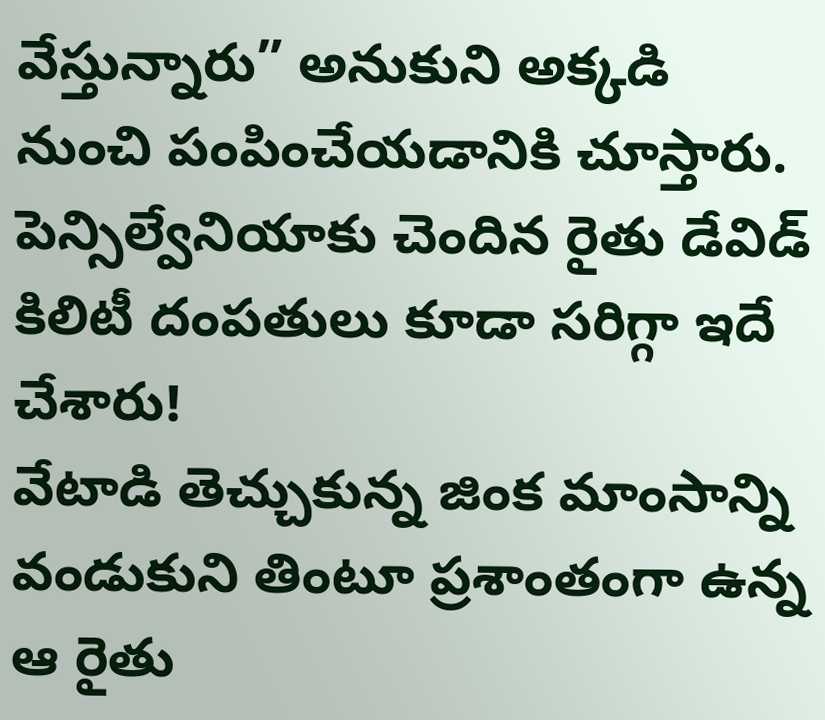వేస్తున్నారు” అనుకుని అక్కడి నుంచి పంపించేయడానికి చూస్తారు. పెన్సిల్వేనియాకు చెందిన రైతు డేవిడ్ కిలిటీ దంపతులు కూడా సరిగ్గా ఇదే చేశారు!
వేటాడి తెచ్చుకున్న జింక మాంసాన్ని వండుకుని తింటూ ప్రశాంతంగా ఉన్న ఆ రైతు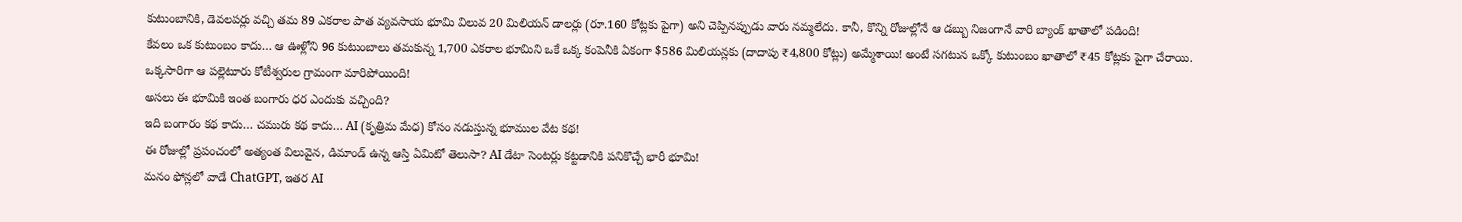కుటుంబానికి, డెవలపర్లు వచ్చి తమ 89 ఎకరాల పాత వ్యవసాయ భూమి విలువ 20 మిలియన్ డాలర్లు (రూ.160 కోట్లకు పైగా) అని చెప్పినప్పుడు వారు నమ్మలేదు. కానీ, కొన్ని రోజుల్లోనే ఆ డబ్బు నిజంగానే వారి బ్యాంక్ ఖాతాలో పడింది!
కేవలం ఒక కుటుంబం కాదు… ఆ ఊళ్లోని 96 కుటుంబాలు తమకున్న 1,700 ఎకరాల భూమిని ఒకే ఒక్క కంపెనీకి ఏకంగా $586 మిలియన్లకు (దాదాపు ₹4,800 కోట్లు) అమ్మేశాయి! అంటే సగటున ఒక్కో కుటుంబం ఖాతాలో ₹45 కోట్లకు పైగా చేరాయి.
ఒక్కసారిగా ఆ పల్లెటూరు కోటీశ్వరుల గ్రామంగా మారిపోయింది!
అసలు ఈ భూమికి ఇంత బంగారు ధర ఎందుకు వచ్చింది?
ఇది బంగారం కథ కాదు… చమురు కథ కాదు… AI (కృత్రిమ మేధ) కోసం నడుస్తున్న భూముల వేట కథ!
ఈ రోజుల్లో ప్రపంచంలో అత్యంత విలువైన, డిమాండ్ ఉన్న ఆస్తి ఏమిటో తెలుసా? AI డేటా సెంటర్లు కట్టడానికి పనికొచ్చే భారీ భూమి!
మనం ఫోన్లలో వాడే ChatGPT, ఇతర AI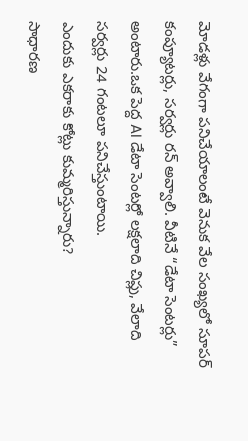మోడళ్లు వేగంగా పనిచేయాలంటే వెనుక వేల సంఖ్యలో సూపర్ కంప్యూటర్లు, సర్వర్లు రన్ అవ్వాలి. వీటినే “డేటా సెంటర్లు” అంటారు.ఒక పెద్ద AI డేటా సెంటర్లో లక్షలాది చిప్లు, వేలాది సర్వర్లు 24 గంటలూ పనిచేస్తుంటాయి.
ఎందుకు ఎకరాకు కోట్లు కుమ్మరిస్తున్నారు?
సాధారణ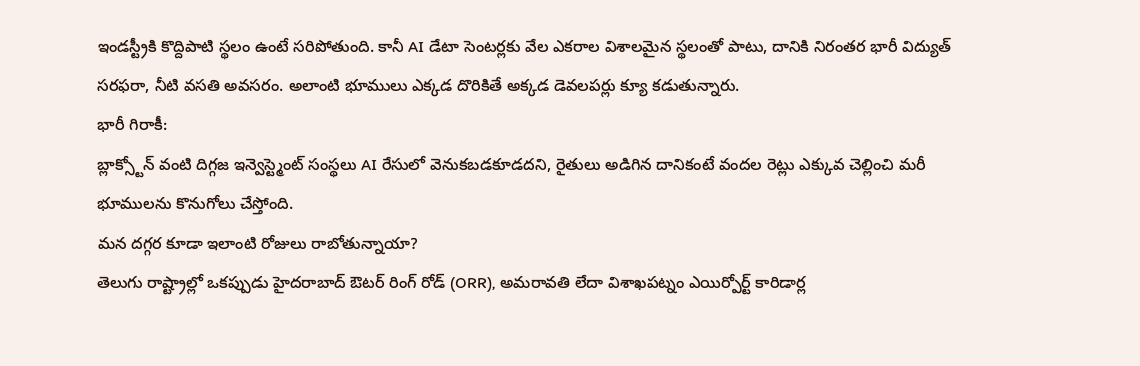ఇండస్ట్రీకి కొద్దిపాటి స్థలం ఉంటే సరిపోతుంది. కానీ AI డేటా సెంటర్లకు వేల ఎకరాల విశాలమైన స్థలంతో పాటు, దానికి నిరంతర భారీ విద్యుత్ సరఫరా, నీటి వసతి అవసరం. అలాంటి భూములు ఎక్కడ దొరికితే అక్కడ డెవలపర్లు క్యూ కడుతున్నారు.
భారీ గిరాకీ:
బ్లాక్స్టోన్ వంటి దిగ్గజ ఇన్వెస్ట్మెంట్ సంస్థలు AI రేసులో వెనుకబడకూడదని, రైతులు అడిగిన దానికంటే వందల రెట్లు ఎక్కువ చెల్లించి మరీ భూములను కొనుగోలు చేస్తోంది.
మన దగ్గర కూడా ఇలాంటి రోజులు రాబోతున్నాయా?
తెలుగు రాష్ట్రాల్లో ఒకప్పుడు హైదరాబాద్ ఔటర్ రింగ్ రోడ్ (ORR), అమరావతి లేదా విశాఖపట్నం ఎయిర్పోర్ట్ కారిడార్ల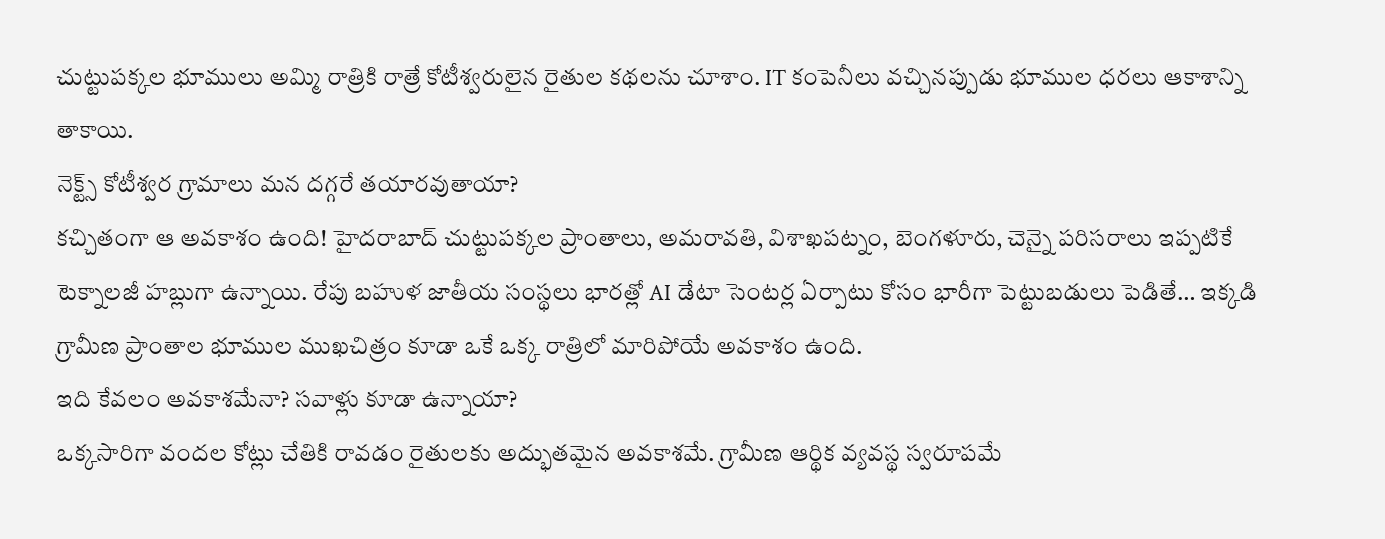చుట్టుపక్కల భూములు అమ్మి రాత్రికి రాత్రే కోటీశ్వరులైన రైతుల కథలను చూశాం. IT కంపెనీలు వచ్చినప్పుడు భూముల ధరలు ఆకాశాన్ని తాకాయి.
నెక్ట్స్ కోటీశ్వర గ్రామాలు మన దగ్గరే తయారవుతాయా?
కచ్చితంగా ఆ అవకాశం ఉంది! హైదరాబాద్ చుట్టుపక్కల ప్రాంతాలు, అమరావతి, విశాఖపట్నం, బెంగళూరు, చెన్నై పరిసరాలు ఇప్పటికే టెక్నాలజీ హబ్లుగా ఉన్నాయి. రేపు బహుళ జాతీయ సంస్థలు భారత్లో AI డేటా సెంటర్ల ఏర్పాటు కోసం భారీగా పెట్టుబడులు పెడితే… ఇక్కడి గ్రామీణ ప్రాంతాల భూముల ముఖచిత్రం కూడా ఒకే ఒక్క రాత్రిలో మారిపోయే అవకాశం ఉంది.
ఇది కేవలం అవకాశమేనా? సవాళ్లు కూడా ఉన్నాయా?
ఒక్కసారిగా వందల కోట్లు చేతికి రావడం రైతులకు అద్భుతమైన అవకాశమే. గ్రామీణ ఆర్థిక వ్యవస్థ స్వరూపమే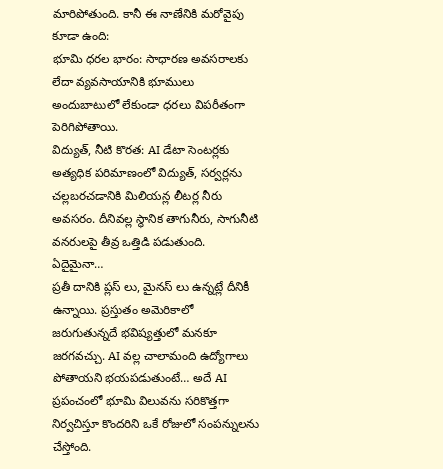మారిపోతుంది. కానీ ఈ నాణేనికి మరోవైపు కూడా ఉంది:
భూమి ధరల భారం: సాధారణ అవసరాలకు లేదా వ్యవసాయానికి భూములు అందుబాటులో లేకుండా ధరలు విపరీతంగా పెరిగిపోతాయి.
విద్యుత్, నీటి కొరత: AI డేటా సెంటర్లకు అత్యధిక పరిమాణంలో విద్యుత్, సర్వర్లను చల్లబరచడానికి మిలియన్ల లీటర్ల నీరు అవసరం. దీనివల్ల స్థానిక తాగునీరు, సాగునీటి వనరులపై తీవ్ర ఒత్తిడి పడుతుంది.
ఏదైమైనా…
ప్రతీ దానికి ప్లస్ లు, మైనస్ లు ఉన్నట్లే దీనికీ ఉన్నాయి. ప్రస్తుతం అమెరికాలో జరుగుతున్నదే భవిష్యత్తులో మనకూ జరగవచ్చు. AI వల్ల చాలామంది ఉద్యోగాలు పోతాయని భయపడుతుంటే… అదే AI ప్రపంచంలో భూమి విలువను సరికొత్తగా నిర్వచిస్తూ కొందరిని ఒకే రోజులో సంపన్నులను చేస్తోంది.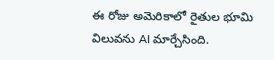ఈ రోజు అమెరికాలో రైతుల భూమి విలువను AI మార్చేసింది.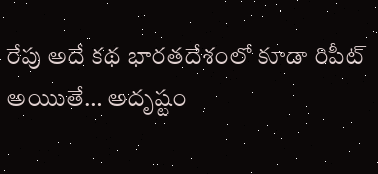రేపు అదే కథ భారతదేశంలో కూడా రిపీట్ అయిుతే… అదృష్టం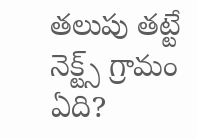తలుపు తట్టే నెక్ట్స్ గ్రామం ఏది?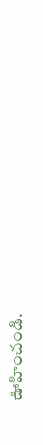ఊహించండి.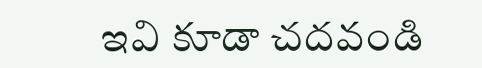ఇవి కూడా చదవండి